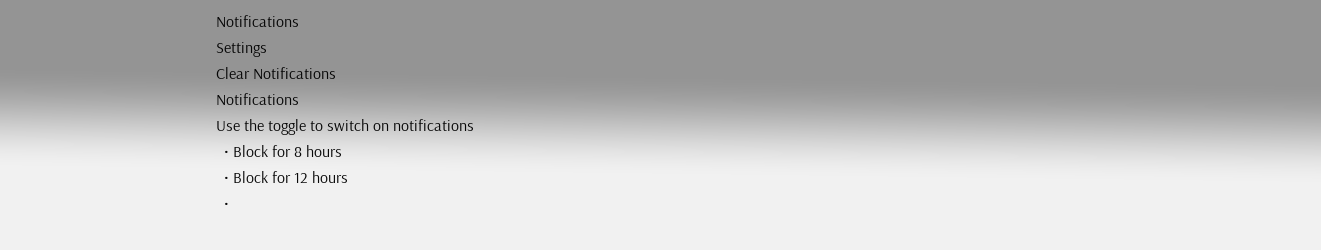Notifications
Settings
Clear Notifications
Notifications
Use the toggle to switch on notifications
  • Block for 8 hours
  • Block for 12 hours
  •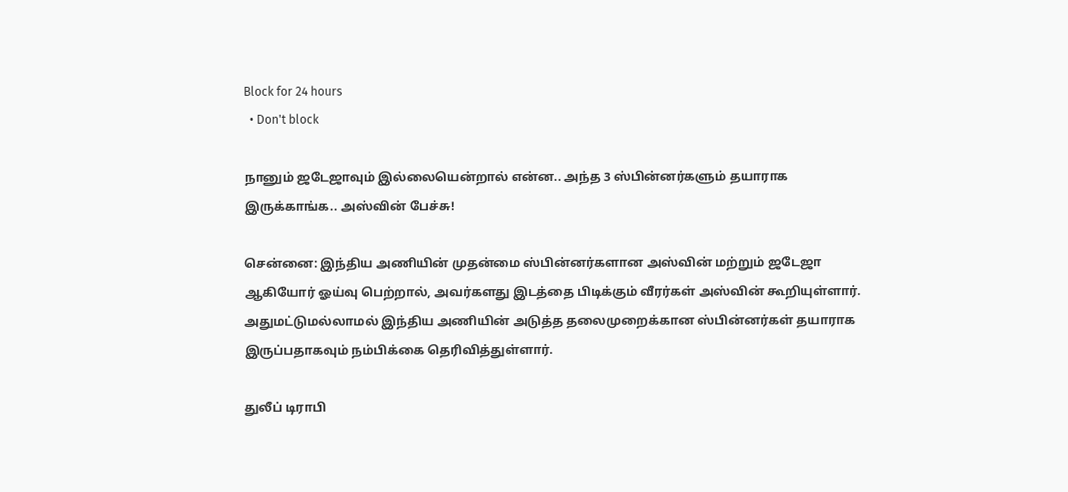Block for 24 hours
  • Don't block

நானும் ஜடேஜாவும் இல்லையென்றால் என்ன.. அந்த 3 ஸ்பின்னர்களும் தயாராக இருக்காங்க.. அஸ்வின் பேச்சு!

சென்னை: இந்திய அணியின் முதன்மை ஸ்பின்னர்களான அஸ்வின் மற்றும் ஜடேஜா ஆகியோர் ஓய்வு பெற்றால், அவர்களது இடத்தை பிடிக்கும் வீரர்கள் அஸ்வின் கூறியுள்ளார். அதுமட்டுமல்லாமல் இந்திய அணியின் அடுத்த தலைமுறைக்கான ஸ்பின்னர்கள் தயாராக இருப்பதாகவும் நம்பிக்கை தெரிவித்துள்ளார்.

துலீப் டிராபி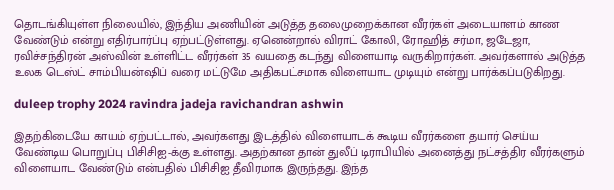தொடங்கியுள்ள நிலையில், இந்திய அணியின் அடுத்த தலைமுறைக்கான வீரர்கள் அடையாளம் காண வேண்டும் என்று எதிர்பார்ப்பு ஏற்பட்டுள்ளது. ஏனென்றால் விராட் கோலி, ரோஹித் சர்மா, ஜடேஜா, ரவிச்சந்திரன் அஸ்வின் உள்ளிட்ட வீரர்கள் 35 வயதை கடந்து விளையாடி வருகிறார்கள். அவர்களால் அடுத்த உலக டெஸ்ட் சாம்பியன்ஷிப் வரை மட்டுமே அதிகபட்சமாக விளையாட முடியும் என்று பார்க்கப்படுகிறது.

duleep trophy 2024 ravindra jadeja ravichandran ashwin

இதற்கிடையே காயம் ஏற்பட்டால், அவர்களது இடத்தில் விளையாடக் கூடிய வீரர்களை தயார் செய்ய வேண்டிய பொறுப்பு பிசிசிஐ-க்கு உள்ளது. அதற்கான தான் துலீப் டிராபியில் அனைத்து நட்சத்திர வீரர்களும் விளையாட வேண்டும் என்பதில் பிசிசிஐ தீவிரமாக இருந்தது. இந்த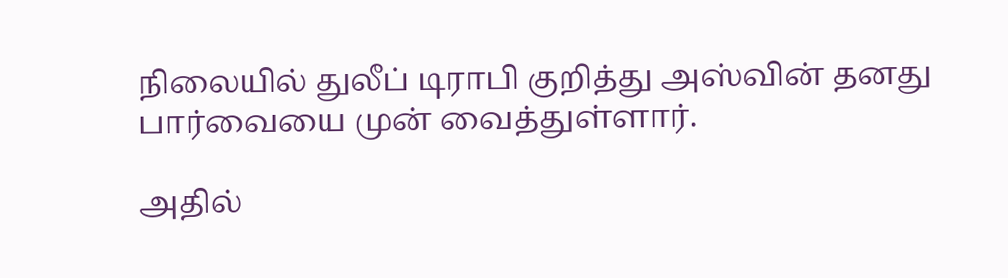நிலையில் துலீப் டிராபி குறித்து அஸ்வின் தனது பார்வையை முன் வைத்துள்ளார்.

அதில்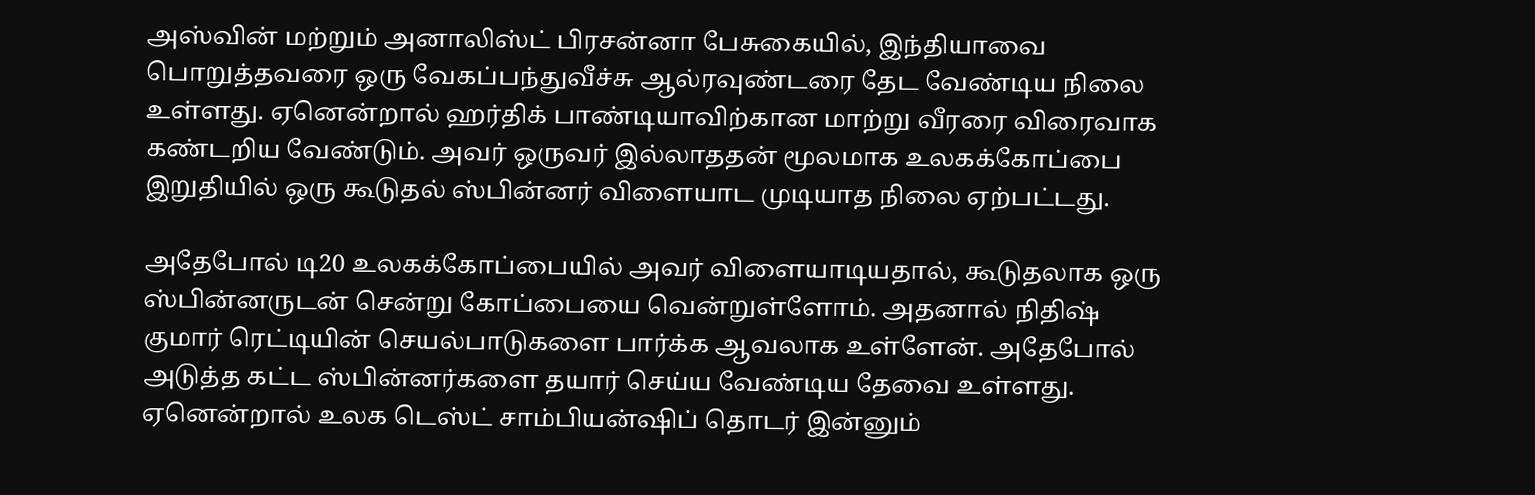அஸ்வின் மற்றும் அனாலிஸ்ட் பிரசன்னா பேசுகையில், இந்தியாவை பொறுத்தவரை ஒரு வேகப்பந்துவீச்சு ஆல்ரவுண்டரை தேட வேண்டிய நிலை உள்ளது. ஏனென்றால் ஹர்திக் பாண்டியாவிற்கான மாற்று வீரரை விரைவாக கண்டறிய வேண்டும். அவர் ஒருவர் இல்லாததன் மூலமாக உலகக்கோப்பை இறுதியில் ஒரு கூடுதல் ஸ்பின்னர் விளையாட முடியாத நிலை ஏற்பட்டது.

அதேபோல் டி20 உலகக்கோப்பையில் அவர் விளையாடியதால், கூடுதலாக ஒரு ஸ்பின்னருடன் சென்று கோப்பையை வென்றுள்ளோம். அதனால் நிதிஷ் குமார் ரெட்டியின் செயல்பாடுகளை பார்க்க ஆவலாக உள்ளேன். அதேபோல் அடுத்த கட்ட ஸ்பின்னர்களை தயார் செய்ய வேண்டிய தேவை உள்ளது. ஏனென்றால் உலக டெஸ்ட் சாம்பியன்ஷிப் தொடர் இன்னும்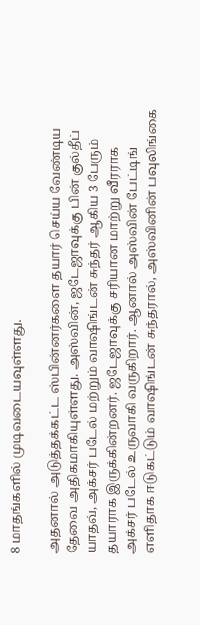8 மாதங்களில் முடிவடையவுள்ளது.

அதனால் அடுத்தக்கட்ட ஸ்பின்னர்களை தயார் செய்ய வேண்டிய தேவை அதிகமாகியுள்ளது. அஸ்வின், ஜடேஜாவுக்கு பின் குல்தீப் யாதவ், அக்சர் படேல் மற்றும் வாஷிங்டன் சுந்தர் ஆகிய 3 பேரும் தயாராக இருக்கின்றனர். ஜடேஜாவுக்கு சரியான மாற்று வீரராக அக்சர் படேல் உருவாகி வருகிறார். ஆனால் அஸ்வின் பேட்டிங் எளிதாக ஈடுகட்டும் வாஷிங்டன் சுந்தரால், அஸ்வினின் பவுலிங்கை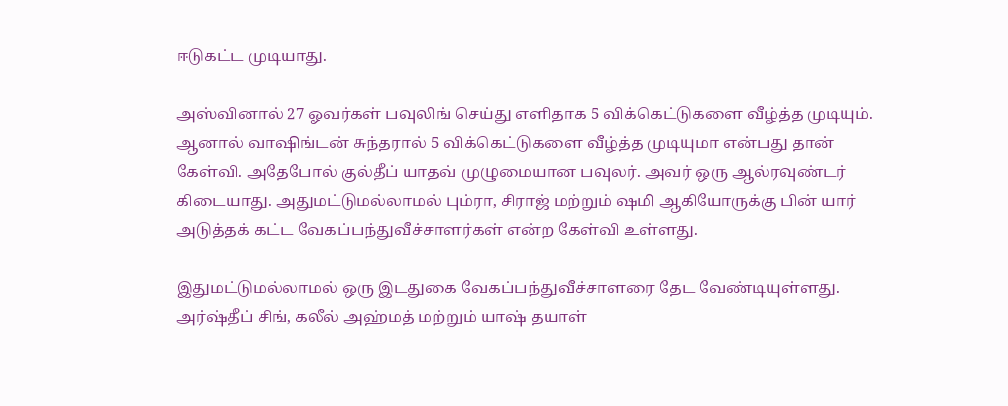ஈடுகட்ட முடியாது.

அஸ்வினால் 27 ஓவர்கள் பவுலிங் செய்து எளிதாக 5 விக்கெட்டுகளை வீழ்த்த முடியும். ஆனால் வாஷிங்டன் சுந்தரால் 5 விக்கெட்டுகளை வீழ்த்த முடியுமா என்பது தான் கேள்வி. அதேபோல் குல்தீப் யாதவ் முழுமையான பவுலர். அவர் ஒரு ஆல்ரவுண்டர் கிடையாது. அதுமட்டுமல்லாமல் பும்ரா, சிராஜ் மற்றும் ஷமி ஆகியோருக்கு பின் யார் அடுத்தக் கட்ட வேகப்பந்துவீச்சாளர்கள் என்ற கேள்வி உள்ளது.

இதுமட்டுமல்லாமல் ஒரு இடதுகை வேகப்பந்துவீச்சாளரை தேட வேண்டியுள்ளது. அர்ஷ்தீப் சிங், கலீல் அஹ்மத் மற்றும் யாஷ் தயாள்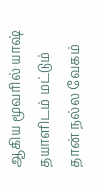ஆகிய மூவரில் யாஷ் தயாளிடம் மட்டும் தான் நல்ல வேகம்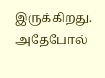இருக்கிறது. அதேபோல்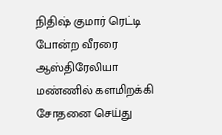நிதிஷ் குமார் ரெட்டி போன்ற வீரரை ஆஸ்திரேலியா மண்ணில் களமிறக்கி சோதனை செய்து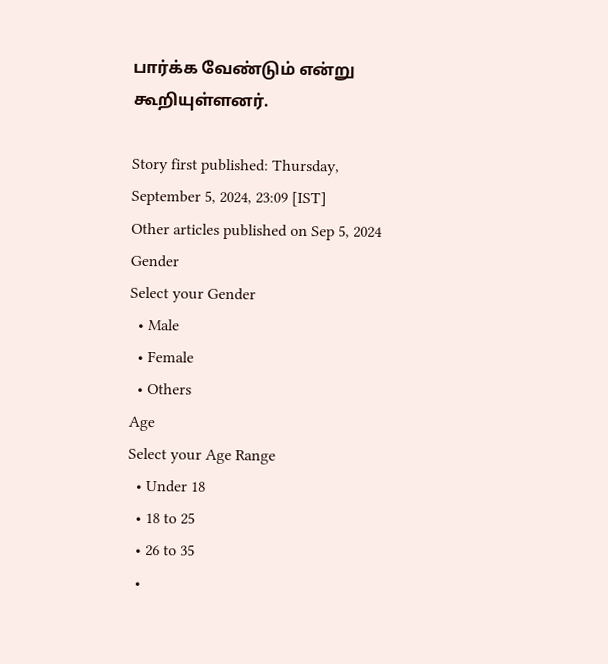பார்க்க வேண்டும் என்று கூறியுள்ளனர்.

Story first published: Thursday, September 5, 2024, 23:09 [IST]
Other articles published on Sep 5, 2024
Gender
Select your Gender
  • Male
  • Female
  • Others
Age
Select your Age Range
  • Under 18
  • 18 to 25
  • 26 to 35
  •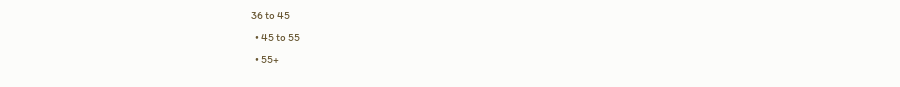36 to 45
  • 45 to 55
  • 55+